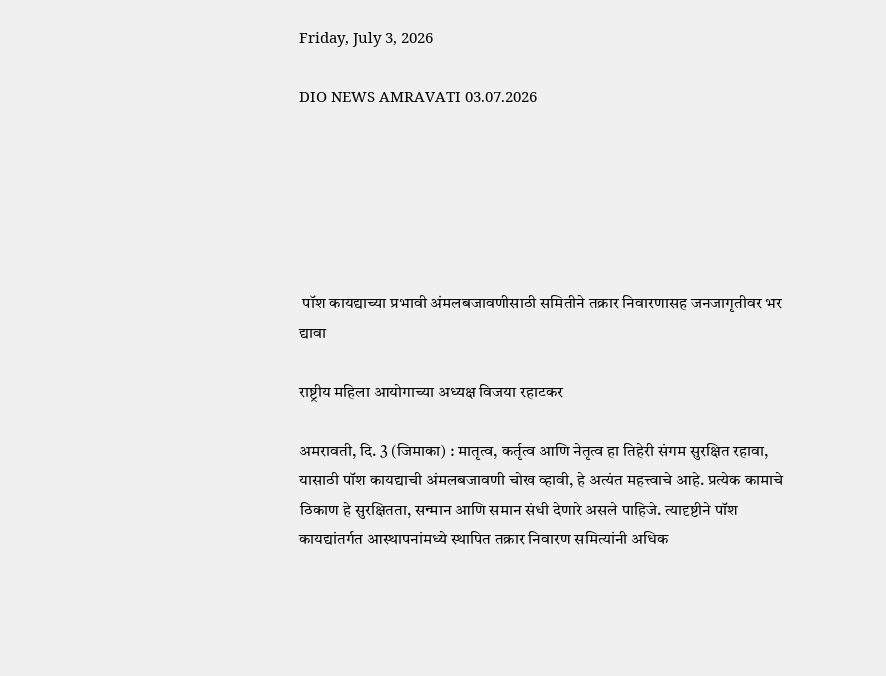Friday, July 3, 2026

DIO NEWS AMRAVATI 03.07.2026






 पॉश कायद्याच्या प्रभावी अंमलबजावणीसाठी समितीने तक्रार निवारणासह जनजागृतीवर भर द्यावा

राष्ट्रीय महिला आयोगाच्या अध्यक्ष विजया रहाटकर

अमरावती, दि. 3 (जिमाका) : मातृत्व, कर्तृत्व आणि नेतृत्व हा तिहेरी संगम सुरक्षित रहावा, यासाठी पॉश कायद्याची अंमलबजावणी चोख व्हावी, हे अत्यंत महत्त्वाचे आहे. प्रत्येक कामाचे ठिकाण हे सुरक्षितता, सन्मान आणि समान संधी देणारे असले पाहिजे. त्यादृष्टीने पॉश कायद्यांतर्गत आस्थापनांमध्ये स्थापित तक्रार निवारण समित्यांनी अधिक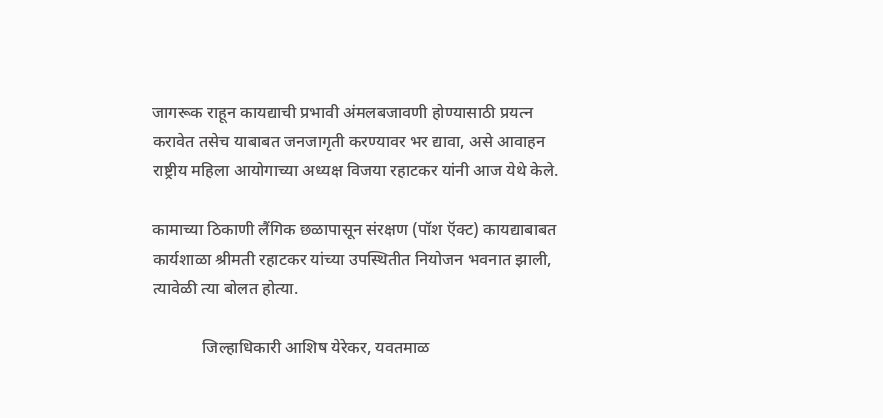जागरूक राहून कायद्याची प्रभावी अंमलबजावणी होण्यासाठी प्रयत्न करावेत तसेच याबाबत जनजागृती करण्यावर भर द्यावा, असे आवाहन राष्ट्रीय महिला आयोगाच्या अध्यक्ष विजया रहाटकर यांनी आज येथे केले.

कामाच्या ठिकाणी लैंगिक छळापासून संरक्षण (पॉश ऍक्ट) कायद्याबाबत कार्यशाळा श्रीमती रहाटकर यांच्या उपस्थितीत नियोजन भवनात झाली, त्यावेळी त्या बोलत होत्या.

            जिल्हाधिकारी आशिष येरेकर, यवतमाळ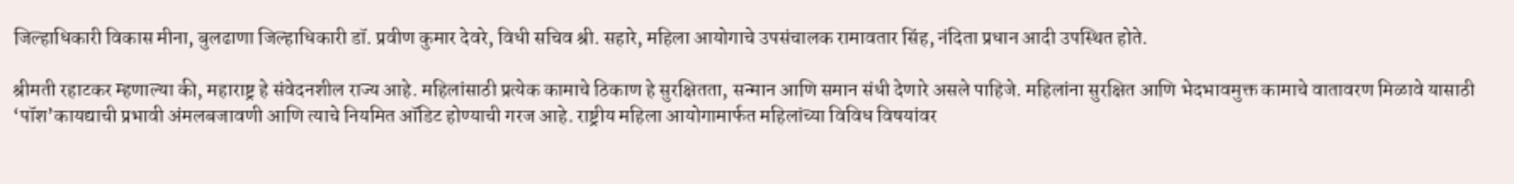जिल्हाधिकारी विकास मीना, बुलढाणा जिल्हाधिकारी डॉ. प्रवीण कुमार देवरे, विधी सचिव श्री. सहारे, महिला आयोगाचे उपसंचालक रामावतार सिंह, नंदिता प्रधान आदी उपस्थित होते.

श्रीमती रहाटकर म्हणाल्या की, महाराष्ट्र हे संवेदनशील राज्य आहे. महिलांसाठी प्रत्येक कामाचे ठिकाण हे सुरक्षितता, सन्मान आणि समान संधी देणारे असले पाहिजे. महिलांना सुरक्षित आणि भेदभावमुक्त कामाचे वातावरण मिळावे यासाठी ‘पॉश’कायद्याची प्रभावी अंमलबजावणी आणि त्याचे नियमित ऑडिट होण्याची गरज आहे. राष्ट्रीय महिला आयोगामार्फत महिलांच्या विविध विषयांवर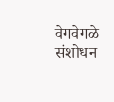वेगवेगळे संशोधन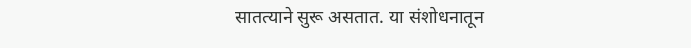सातत्याने सुरू असतात. या संशोधनातून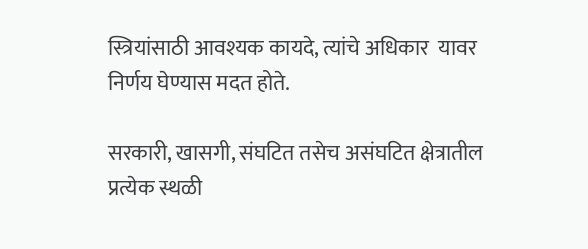स्त्रियांसाठी आवश्यक कायदे, त्यांचे अधिकार  यावर निर्णय घेण्यास मदत होते.

सरकारी, खासगी, संघटित तसेच असंघटित क्षेत्रातील प्रत्येक स्थळी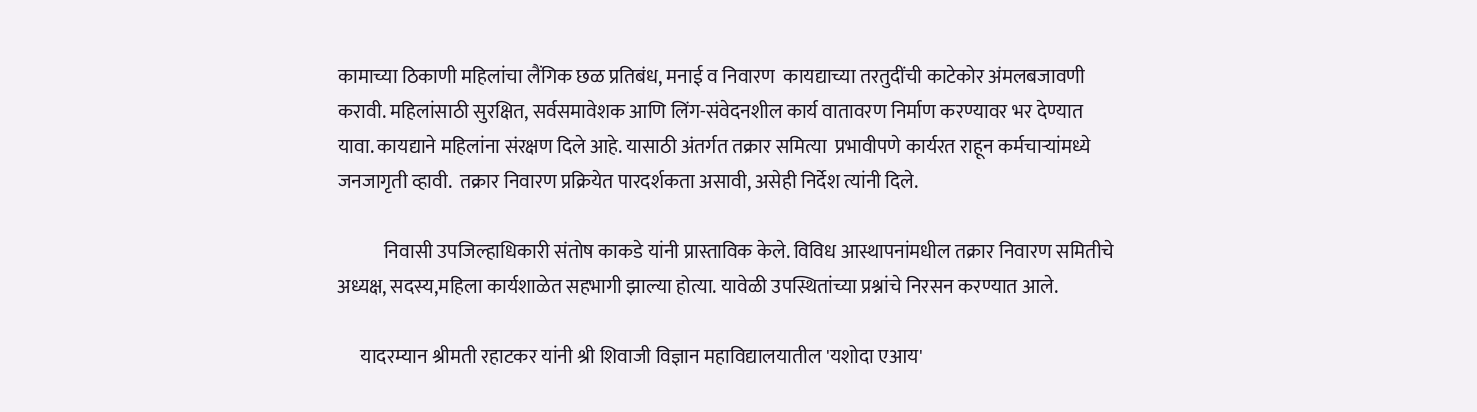कामाच्या ठिकाणी महिलांचा लैंगिक छळ प्रतिबंध, मनाई व निवारण  कायद्याच्या तरतुदींची काटेकोर अंमलबजावणी करावी. महिलांसाठी सुरक्षित, सर्वसमावेशक आणि लिंग-संवेदनशील कार्य वातावरण निर्माण करण्यावर भर देण्यात यावा. कायद्याने महिलांना संरक्षण दिले आहे. यासाठी अंतर्गत तक्रार समित्या  प्रभावीपणे कार्यरत राहून कर्मचाऱ्यांमध्ये जनजागृती व्हावी.  तक्रार निवारण प्रक्रियेत पारदर्शकता असावी, असेही निर्देश त्यांनी दिले.

            निवासी उपजिल्हाधिकारी संतोष काकडे यांनी प्रास्ताविक केले. विविध आस्थापनांमधील तक्रार निवारण समितीचे अध्यक्ष, सदस्य,महिला कार्यशाळेत सहभागी झाल्या होत्या. यावेळी उपस्थितांच्या प्रश्नांचे निरसन करण्यात आले.

      यादरम्यान श्रीमती रहाटकर यांनी श्री शिवाजी विज्ञान महाविद्यालयातील 'यशोदा एआय'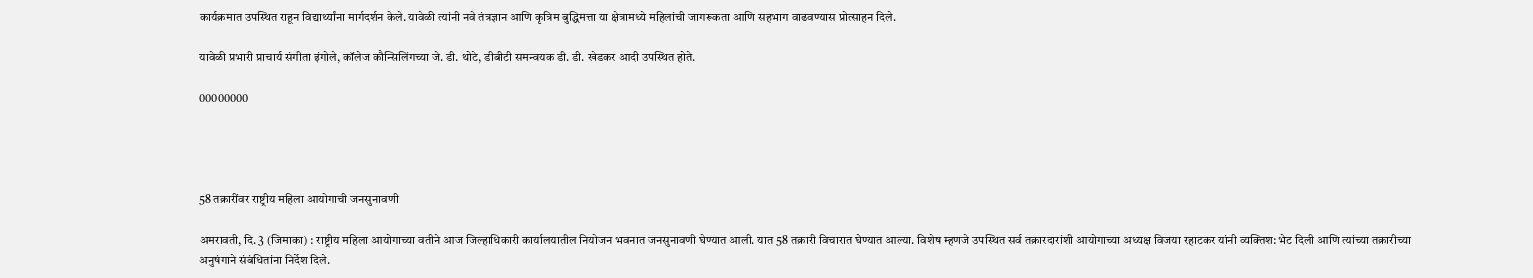कार्यक्रमात उपस्थित राहून विद्यार्थ्यांना मार्गदर्शन केले. यावेळी त्यांनी नवे तंत्रज्ञान आणि कृत्रिम बुद्धिमत्ता या क्षेत्रामध्ये महिलांची जागरूकता आणि सहभाग वाढवण्यास प्रोत्साहन दिले.

यावेळी प्रभारी प्राचार्य संगीता इंगोले, कॉलेज कौन्सिलिंगच्या जे. डी. थोटे, डीबीटी समन्वयक डी. डी. खेडकर आदी उपस्थित होते.

00000000




58 तक्रारींवर राष्ट्रीय महिला आयोगाची जनसुनावणी

अमरावती, दि. 3 (जिमाका) : राष्ट्रीय महिला आयोगाच्या वतीने आज जिल्हाधिकारी कार्यालयातील नियोजन भवनात जनसुनावणी घेण्यात आली. यात 58 तक्रारी विचारात घेण्यात आल्या. विशेष म्हणजे उपस्थित सर्व तक्रारदारांशी आयोगाच्या अध्यक्ष विजया रहाटकर यांनी व्यक्तिश: भेट दिली आणि त्यांच्या तक्रारीच्या अनुषंगाने संबंधितांना निर्देश दिले.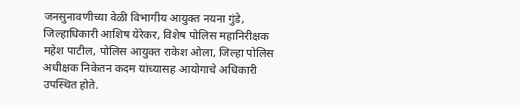जनसुनावणीच्या वेळी विभागीय आयुक्त नयना गुंडे, जिल्हाधिकारी आशिष येरेकर, विशेष पोलिस महानिरीक्षक महेश पाटील, पोलिस आयुक्त राकेश ओला, जिल्हा पोलिस अधीक्षक निकेतन कदम यांच्यासह आयोगाचे अधिकारी उपस्थित होते.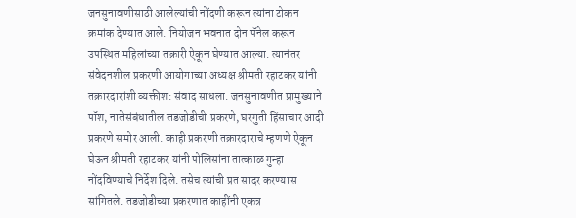जनसुनावणीसाठी आलेल्यांची नोंदणी करून त्यांना टोकन क्रमांक देण्यात आले. नियोजन भवनात दोन पॅनेल करून उपस्थित महिलांच्या तक्रारी ऐकून घेण्यात आल्या. त्यानंतर संवेदनशील प्रकरणी आयोगाच्या अध्यक्ष श्रीमती रहाटकर यांनी तक्रारदारांशी व्यक्तीश: संवाद साधला. जनसुनावणीत प्रामुख्याने पॉश, नातेसंबंधातील तडजोडीची प्रकरणे, घरगुती हिंसाचार आदी प्रकरणे समोर आली. काही प्रकरणी तक्रारदाराचे म्हणणे ऐकून घेऊन श्रीमती रहाटकर यांनी पोलिसांना तात्काळ गुन्हा नोंदविण्याचे निर्देश दिले. तसेच त्यांची प्रत सादर करण्यास सांगितले. तडजोडीच्या प्रकरणात काहींनी एकत्र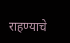राहण्याचे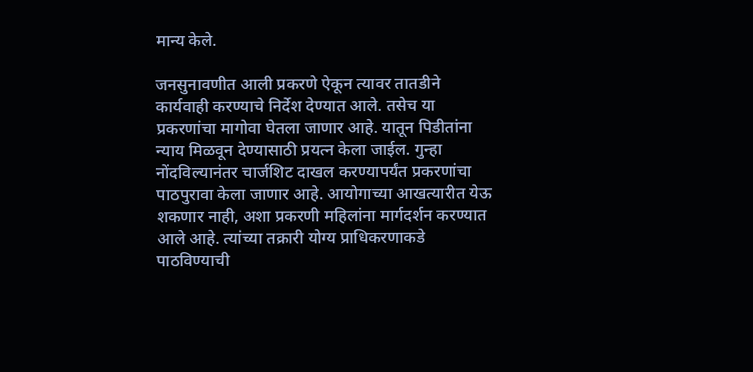मान्य केले.

जनसुनावणीत आली प्रकरणे ऐकून त्यावर तातडीने कार्यवाही करण्याचे निर्देश देण्यात आले. तसेच या प्रकरणांचा मागोवा घेतला जाणार आहे. यातून पिडीतांना न्याय मिळवून देण्यासाठी प्रयत्न केला जाईल. गुन्हा नोंदविल्यानंतर चार्जशिट दाखल करण्यापर्यंत प्रकरणांचा पाठपुरावा केला जाणार आहे. आयोगाच्या आखत्यारीत येऊ शकणार नाही, अशा प्रकरणी महिलांना मार्गदर्शन करण्यात आले आहे. त्यांच्या तक्रारी योग्य प्राधिकरणाकडे पाठविण्याची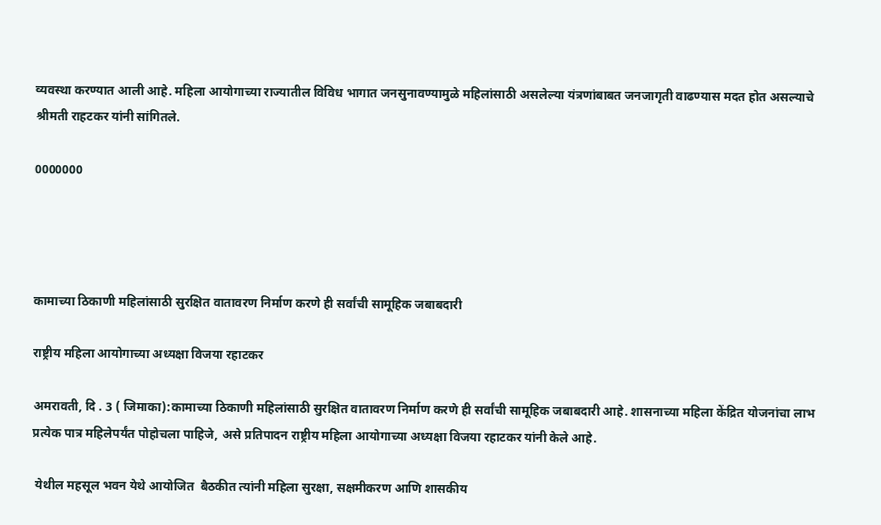व्यवस्था करण्यात आली आहे. महिला आयोगाच्या राज्यातील विविध भागात जनसुनावण्यामुळे महिलांसाठी असलेल्या यंत्रणांबाबत जनजागृती वाढण्यास मदत होत असल्याचे श्रीमती राहटकर यांनी सांगितले.

0000000




कामाच्या ठिकाणी महिलांसाठी सुरक्षित वातावरण निर्माण करणे ही सर्वांची सामूहिक जबाबदारी

राष्ट्रीय महिला आयोगाच्या अध्यक्षा विजया रहाटकर

अमरावती, दि . 3 ( जिमाका):कामाच्या ठिकाणी महिलांसाठी सुरक्षित वातावरण निर्माण करणे ही सर्वांची सामूहिक जबाबदारी आहे. शासनाच्या महिला केंद्रित योजनांचा लाभ प्रत्येक पात्र महिलेपर्यंत पोहोचला पाहिजे, असे प्रतिपादन राष्ट्रीय महिला आयोगाच्या अध्यक्षा विजया रहाटकर यांनी केले आहे.

 येथील महसूल भवन येथे आयोजित  बैठकीत त्यांनी महिला सुरक्षा, सक्षमीकरण आणि शासकीय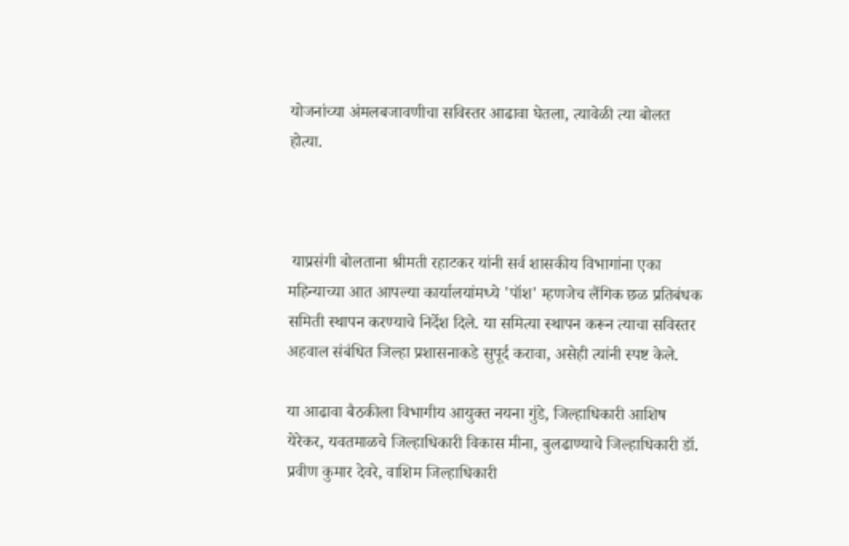योजनांच्या अंमलबजावणीचा सविस्तर आढावा घेतला, त्यावेळी त्या बोलत होत्या.



 याप्रसंगी बोलताना श्रीमती रहाटकर यांनी सर्व शासकीय विभागांना एका महिन्याच्या आत आपल्या कार्यालयांमध्ये 'पॉश' म्हणजेच लैंगिक छळ प्रतिबंधक समिती स्थापन करण्याचे निर्देश दिले. या समित्या स्थापन करून त्याचा सविस्तर अहवाल संबंधित जिल्हा प्रशासनाकडे सुपूर्द करावा, असेही त्यांनी स्पष्ट केले.

या आढावा बैठकीला विभागीय आयुक्त नयना गुंडे, जिल्हाधिकारी आशिष येरेकर, यवतमाळचे जिल्हाधिकारी विकास मीना, बुलढाण्याचे जिल्हाधिकारी डॉ. प्रवीण कुमार देवरे, वाशिम जिल्हाधिकारी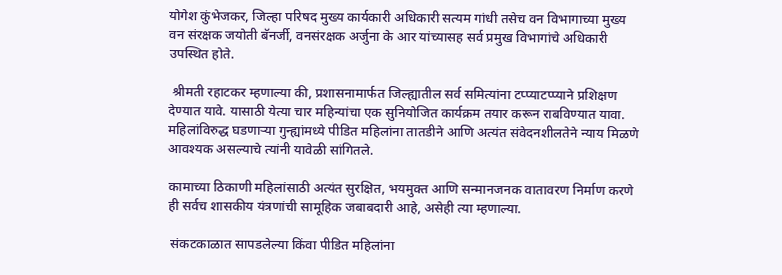योगेश कुंभेजकर, जिल्हा परिषद मुख्य कार्यकारी अधिकारी सत्यम गांधी तसेच वन विभागाच्या मुख्य वन संरक्षक जयोती बॅनर्जी, वनसंरक्षक अर्जुना के आर यांच्यासह सर्व प्रमुख विभागांचे अधिकारी उपस्थित होते.

 श्रीमती रहाटकर म्हणाल्या की, प्रशासनामार्फत जिल्ह्यातील सर्व समित्यांना टप्प्याटप्प्याने प्रशिक्षण देण्यात यावे. यासाठी येत्या चार महिन्यांचा एक सुनियोजित कार्यक्रम तयार करून राबविण्यात यावा. महिलांविरुद्ध घडणाऱ्या गुन्ह्यांमध्ये पीडित महिलांना तातडीने आणि अत्यंत संवेदनशीलतेने न्याय मिळणे आवश्यक असल्याचे त्यांनी यावेळी सांगितले.

कामाच्या ठिकाणी महिलांसाठी अत्यंत सुरक्षित, भयमुक्त आणि सन्मानजनक वातावरण निर्माण करणे ही सर्वच शासकीय यंत्रणांची सामूहिक जबाबदारी आहे, असेही त्या म्हणाल्या.

 संकटकाळात सापडलेल्या किंवा पीडित महिलांना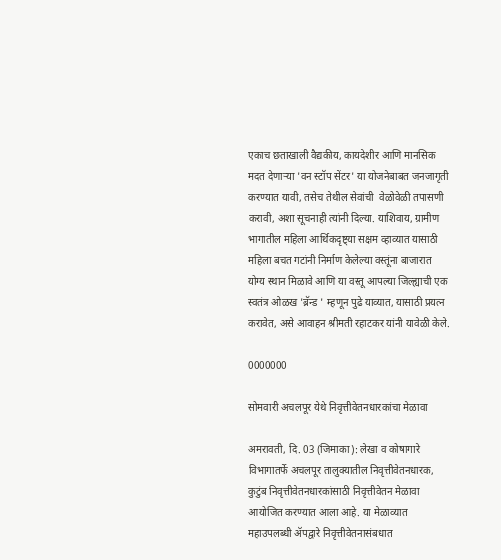एकाच छताखाली वैद्यकीय, कायदेशीर आणि मानसिक मदत देणाऱ्या 'वन स्टॉप सेंटर' या योजनेबाबत जनजागृती करण्यात यावी, तसेच तेथील सेवांची  वेळोवेळी तपासणी करावी, अशा सूचनाही त्यांनी दिल्या. याशिवाय, ग्रामीण भागातील महिला आर्थिकदृष्ट्या सक्षम व्हाव्यात यासाठी महिला बचत गटांनी निर्माण केलेल्या वस्तूंना बाजारात योग्य स्थान मिळावे आणि या वस्तू आपल्या जिल्ह्याची एक स्वतंत्र ओळख 'ब्रॅन्ड ' म्हणून पुढे याव्यात, यासाठी प्रयत्न करावेत, असे आवाहन श्रीमती रहाटकर यांनी यावेळी केले.

0000000

सोमवारी अचलपूर येथे निवृत्तीवेतनधारकांचा मेळावा

अमरावती, दि. 03 (जिमाका): लेखा व कोषागारे विभागातर्फे अचलपूर तालुक्यातील निवृत्तीवेतनधारक, कुटुंब निवृत्तीवेतनधारकांसाठी निवृत्तीवेतन मेळावा आयोजित करण्यात आला आहे. या मेळाव्यात महाउपलब्धी ॲपद्वारे निवृत्तीवेतनासंबधात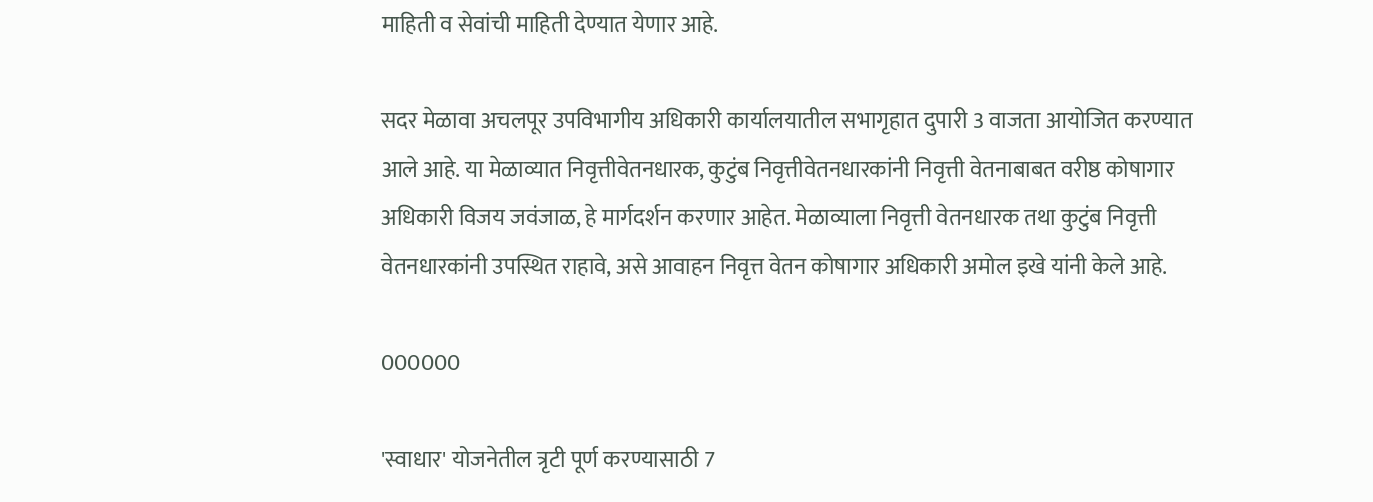माहिती व सेवांची माहिती देण्यात येणार आहे.

सदर मेळावा अचलपूर उपविभागीय अधिकारी कार्यालयातील सभागृहात दुपारी 3 वाजता आयोजित करण्यात आले आहे. या मेळाव्यात निवृत्तीवेतनधारक, कुटुंब निवृत्तीवेतनधारकांनी निवृत्ती वेतनाबाबत वरीष्ठ कोषागार अधिकारी विजय जवंजाळ, हे मार्गदर्शन करणार आहेत. मेळाव्याला निवृत्ती वेतनधारक तथा कुटुंब निवृत्ती वेतनधारकांनी उपस्थित राहावे, असे आवाहन निवृत्त वेतन कोषागार अधिकारी अमोल इखे यांनी केले आहे.

000000

'स्वाधार' योजनेतील त्रृटी पूर्ण करण्यासाठी 7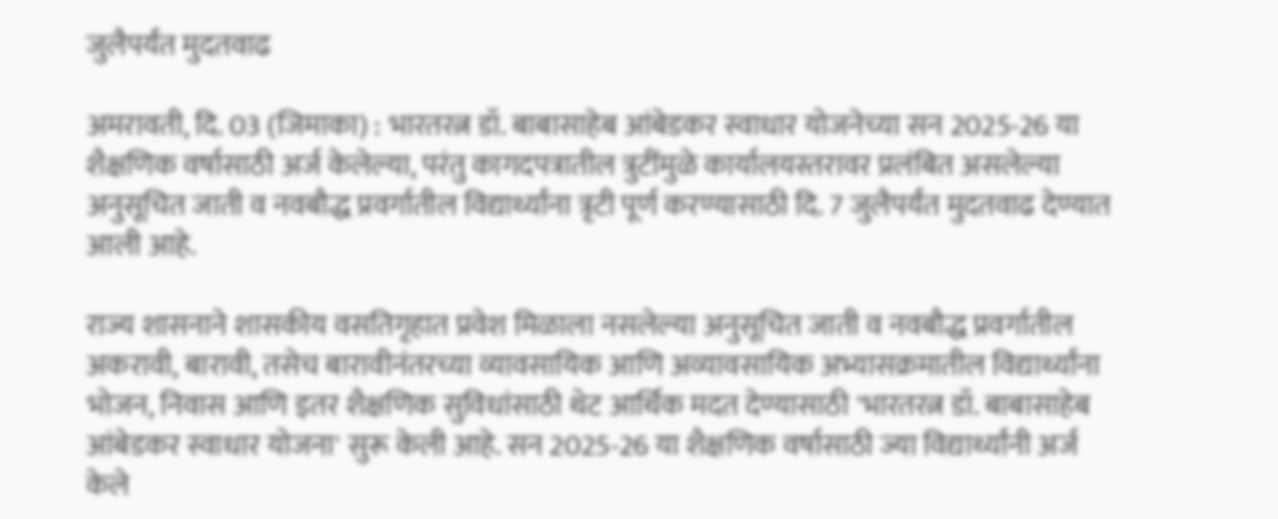जुलैपर्यंत मुदतवाढ

अमरावती, दि. 03 (जिमाका) : भारतरत्न डॉ. बाबासाहेब आंबेडकर स्वाधार योजनेच्या सन 2025-26 या शैक्षणिक वर्षासाठी अर्ज केलेल्या, परंतु कागदपत्रातील त्रुटींमुळे कार्यालयस्तरावर प्रलंबित असलेल्या अनुसूचित जाती व नवबौद्ध प्रवर्गातील विद्यार्थ्यांना त्रृटी पूर्ण करण्यासाठी दि. 7 जुलैपर्यंत मुदतवाढ देण्यात आली आहे.

राज्य शासनाने शासकीय वसतिगृहात प्रवेश मिळाला नसलेल्या अनुसूचित जाती व नवबौद्ध प्रवर्गातील अकरावी, बारावी, तसेच बारावीनंतरच्या व्यावसायिक आणि अव्यावसायिक अभ्यासक्रमातील विद्यार्थ्यांना भोजन, निवास आणि इतर शैक्षणिक सुविधांसाठी थेट आर्थिक मदत देण्यासाठी 'भारतरत्न डॉ. बाबासाहेब आंबेडकर स्वाधार योजना' सुरू केली आहे. सन 2025-26 या शैक्षणिक वर्षासाठी ज्या विद्यार्थ्यांनी अर्ज केले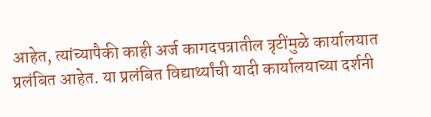आहेत, त्यांच्यापैकी काही अर्ज कागदपत्रातील त्रृटींमुळे कार्यालयात प्रलंबित आहेत. या प्रलंबित विद्यार्थ्यांची यादी कार्यालयाच्या दर्शनी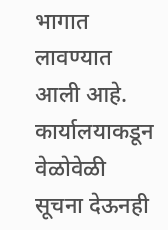भागात लावण्यात आली आहे. कार्यालयाकडून वेळोवेळी सूचना देऊनही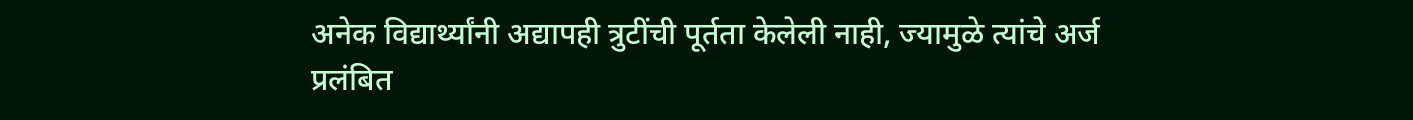अनेक विद्यार्थ्यांनी अद्यापही त्रुटींची पूर्तता केलेली नाही, ज्यामुळे त्यांचे अर्ज प्रलंबित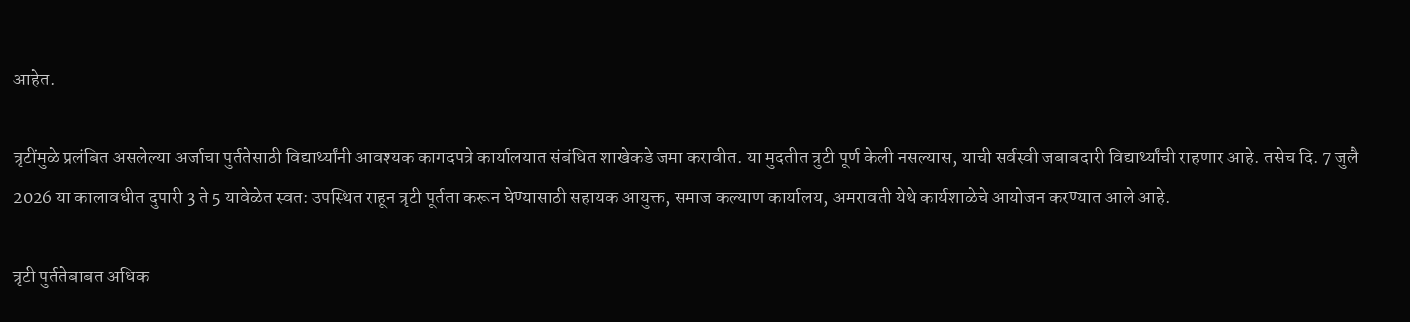आहेत.

त्रृटींमुळे प्रलंबित असलेल्या अर्जाचा पुर्ततेसाठी विद्यार्थ्यांनी आवश्यक कागदपत्रे कार्यालयात संबंधित शाखेकडे जमा करावीत. या मुदतीत त्रुटी पूर्ण केली नसल्यास, याची सर्वस्वी जबाबदारी विद्यार्थ्यांची राहणार आहे. तसेच दि. 7 जुलै 2026 या कालावधीत दुपारी 3 ते 5 यावेळेत स्वत: उपस्थित राहून त्रृटी पूर्तता करून घेण्यासाठी सहायक आयुक्त, समाज कल्याण कार्यालय, अमरावती येथे कार्यशाळेचे आयोजन करण्यात आले आहे.

त्रृटी पुर्ततेबाबत अधिक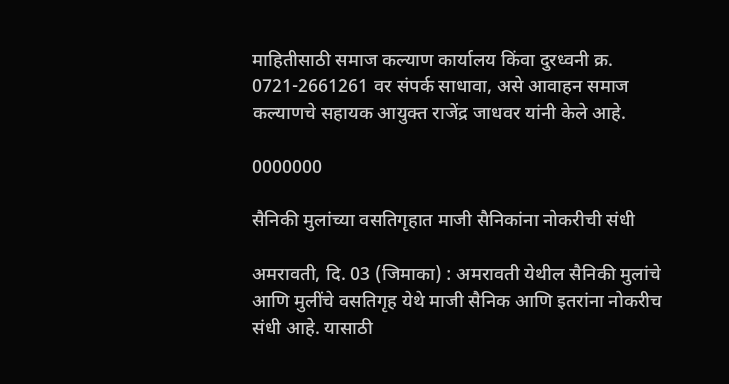माहितीसाठी समाज कल्याण कार्यालय किंवा दुरध्वनी क्र. 0721-2661261 वर संपर्क साधावा, असे आवाहन समाज कल्याणचे सहायक आयुक्त राजेंद्र जाधवर यांनी केले आहे.

0000000

सैनिकी मुलांच्या वसतिगृहात माजी सैनिकांना नोकरीची संधी

अमरावती, दि. 03 (जिमाका) : अमरावती येथील सैनिकी मुलांचे आणि मुलींचे वसतिगृह येथे माजी सैनिक आणि इतरांना नोकरीच संधी आहे. यासाठी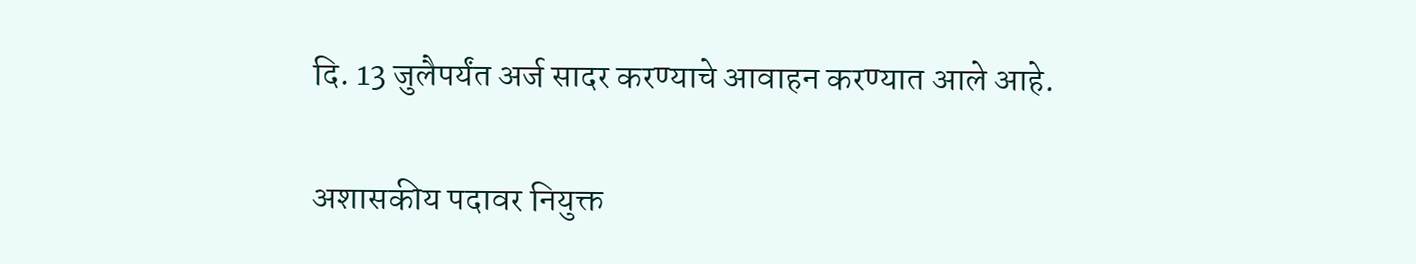दि. 13 जुलैपर्यंत अर्ज सादर करण्याचे आवाहन करण्यात आले आहे.

अशासकीय पदावर नियुक्त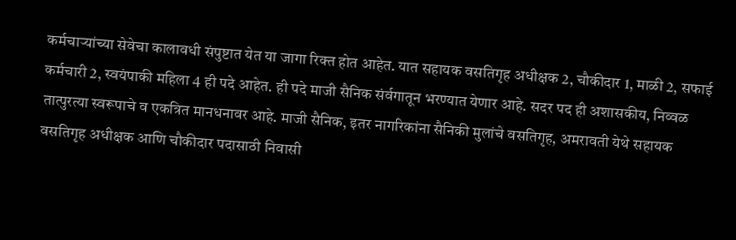कर्मचाऱ्यांच्या सेवेचा कालावधी संपुष्टात येत या जागा रिक्त होत आहेत. यात सहायक वसतिगृह अधीक्षक 2, चौकीदार 1, माळी 2, सफाई कर्मचारी 2, स्वयंपाकी महिला 4 ही पदे आहेत. ही पदे माजी सैनिक संर्वगातून भरण्यात येणार आहे. सदर पद ही अशासकीय, निव्वळ तात्पुरत्या स्वरूपाचे व एकत्रित मानधनावर आहे. माजी सैनिक, इतर नागरिकांना सैनिकी मुलांचे वसतिगृह, अमरावती येथे सहायक वसतिगृह अधीक्षक आणि चौकीदार पदासाठी निवासी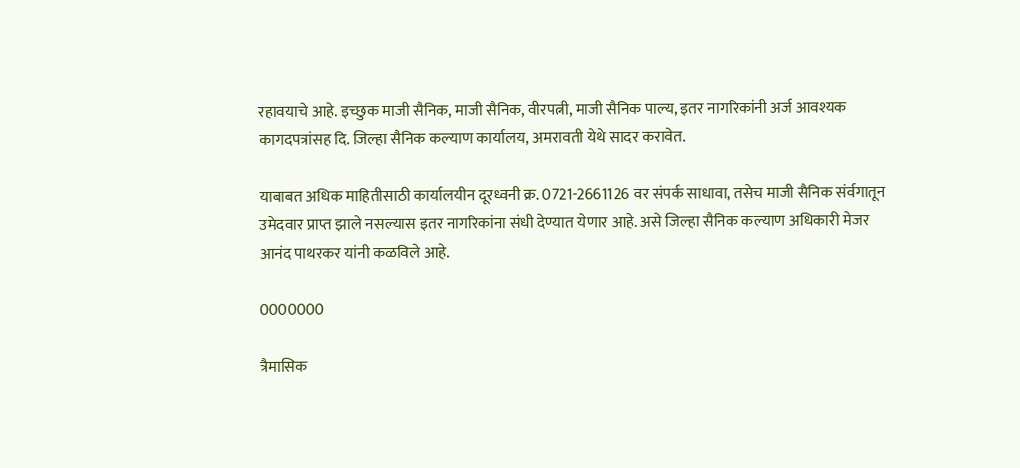रहावयाचे आहे. इच्छुक माजी सैनिक, माजी सैनिक, वीरपत्नी, माजी सैनिक पाल्य, इतर नागरिकांनी अर्ज आवश्यक कागदपत्रांसह दि. जिल्हा सैनिक कल्याण कार्यालय, अमरावती येथे सादर करावेत.

याबाबत अधिक माहितीसाठी कार्यालयीन दूरध्वनी क्र. 0721-2661126 वर संपर्क साधावा, तसेच माजी सैनिक संर्वगातून उमेदवार प्राप्त झाले नसल्यास इतर नागरिकांना संधी देण्यात येणार आहे. असे जिल्हा सैनिक कल्याण अधिकारी मेजर आनंद पाथरकर यांनी कळविले आहे.

0000000

त्रैमासिक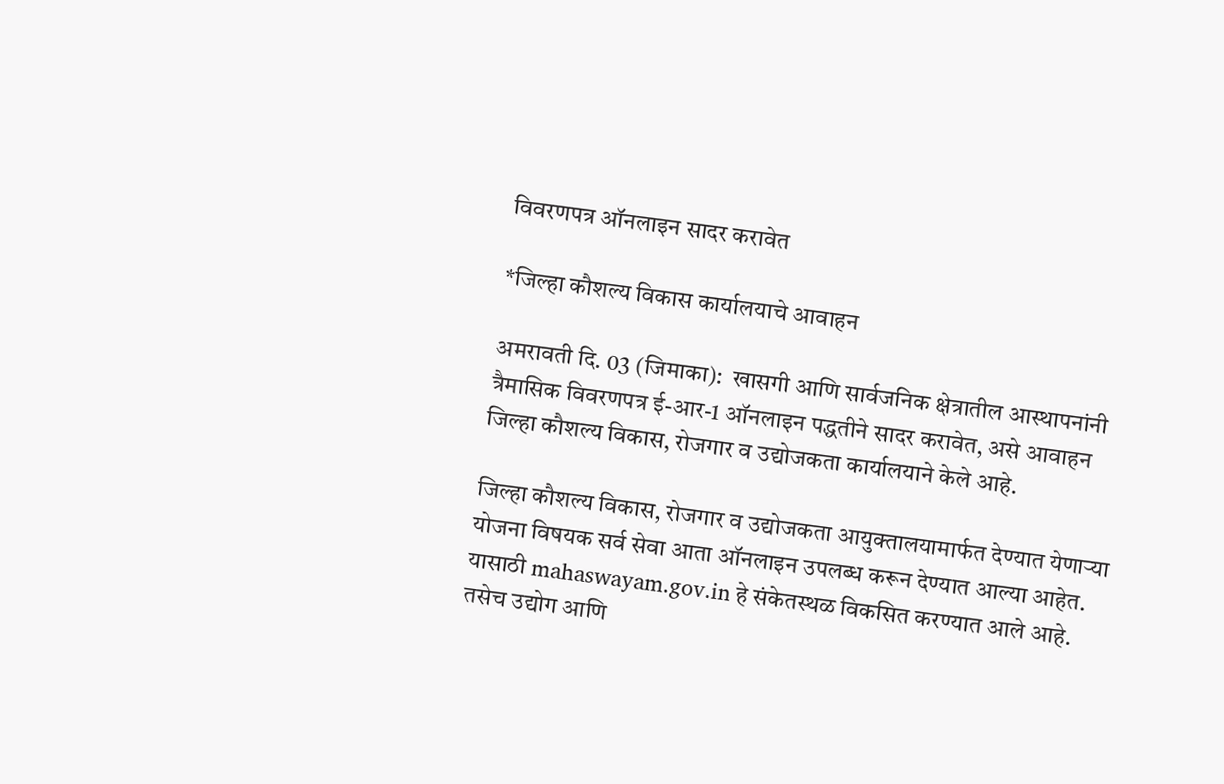विवरणपत्र ऑनलाइन सादर करावेत

*जिल्हा कौशल्य विकास कार्यालयाचे आवाहन

अमरावती दि. 03 (जिमाका):  खासगी आणि सार्वजनिक क्षेत्रातील आस्थापनांनी त्रैमासिक विवरणपत्र ई-आर-1 ऑनलाइन पद्धतीने सादर करावेत, असे आवाहन जिल्हा कौशल्य विकास, रोजगार व उद्योजकता कार्यालयाने केले आहे.

जिल्हा कौशल्य विकास, रोजगार व उद्योजकता आयुक्तालयामार्फत देण्यात येणाऱ्या योजना विषयक सर्व सेवा आता ऑनलाइन उपलब्ध करून देण्यात आल्या आहेत. यासाठी mahaswayam.gov.in हे संकेतस्थळ विकसित करण्यात आले आहे. तसेच उद्योग आणि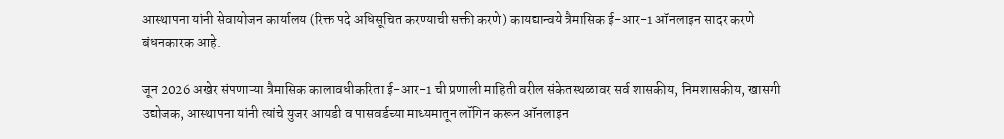आस्थापना यांनी सेवायोजन कार्यालय (रिक्त पदे अधिसूचित करण्याची सक्ती करणे) कायद्यान्वये त्रैमासिक ई-आर-1 ऑनलाइन सादर करणे बंधनकारक आहे.

जून 2026 अखेर संपणाऱ्या त्रैमासिक कालावधीकरिता ई-आर-1 ची प्रणाली माहिती वरील संकेतस्थळावर सर्व शासकीय, निमशासकीय, खासगी उद्योजक, आस्थापना यांनी त्यांचे युजर आयडी व पासवर्डच्या माध्यमातून लॉगिन करून ऑनलाइन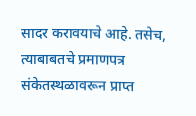सादर करावयाचे आहे. तसेच, त्याबाबतचे प्रमाणपत्र संकेतस्थळावरून प्राप्त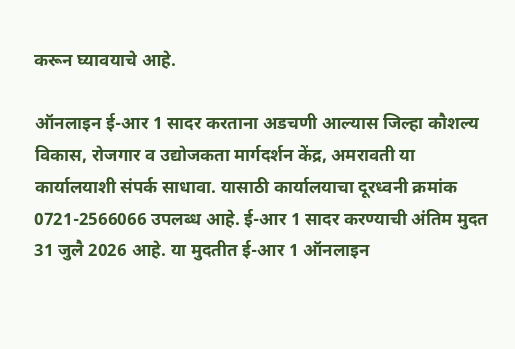करून घ्यावयाचे आहे.

ऑनलाइन ई-आर 1 सादर करताना अडचणी आल्यास जिल्हा कौशल्य विकास, रोजगार व उद्योजकता मार्गदर्शन केंद्र, अमरावती या कार्यालयाशी संपर्क साधावा. यासाठी कार्यालयाचा दूरध्वनी क्रमांक 0721-2566066 उपलब्ध आहे. ई-आर 1 सादर करण्याची अंतिम मुदत 31 जुलै 2026 आहे. या मुदतीत ई-आर 1 ऑनलाइन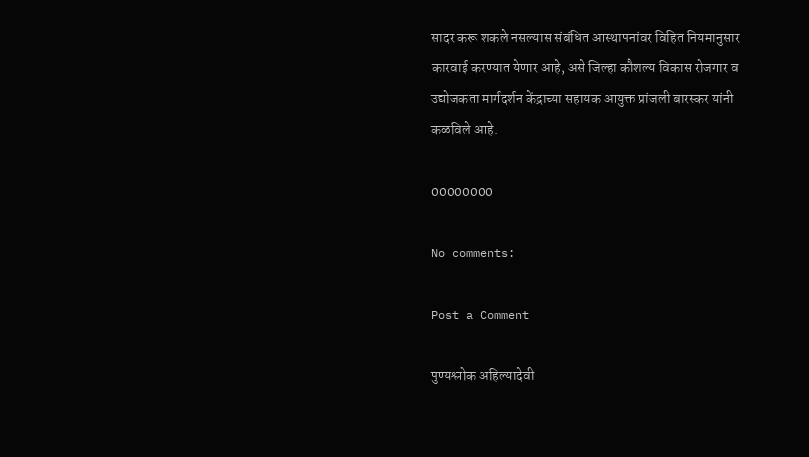सादर करू शकले नसल्यास संबंधित आस्थापनांवर विहित नियमानुसार कारवाई करण्यात येणार आहे, असे जिल्हा कौशल्य विकास रोजगार व उद्योजकता मार्गदर्शन केंद्राच्या सहायक आयुक्त प्रांजली बारस्कर यांनी कळविले आहे.

00000000

No comments:

Post a Comment

पुण्यश्लोक अहिल्यादेवी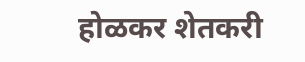होळकर शेतकरी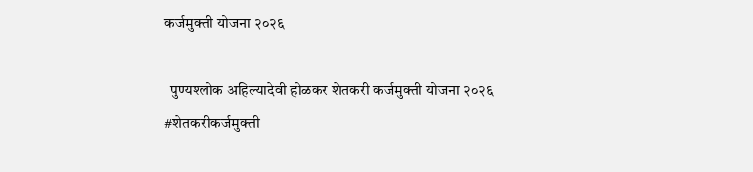कर्जमुक्ती योजना २०२६

  पुण्यश्लोक अहिल्यादेवी होळकर शेतकरी कर्जमुक्ती योजना २०२६ #शेतकरीकर्जमुक्ती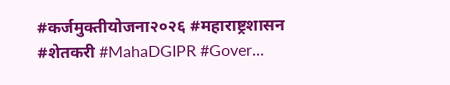#कर्जमुक्तीयोजना२०२६ #महाराष्ट्रशासन #शेतकरी #MahaDGIPR #Gover...